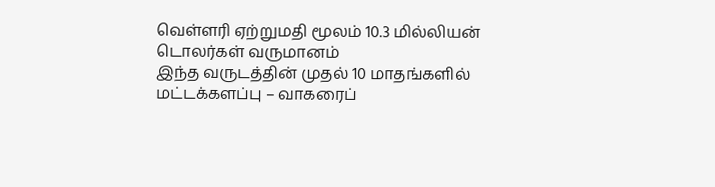வெள்ளரி ஏற்றுமதி மூலம் 10.3 மில்லியன் டொலர்கள் வருமானம்
இந்த வருடத்தின் முதல் 10 மாதங்களில் மட்டக்களப்பு – வாகரைப்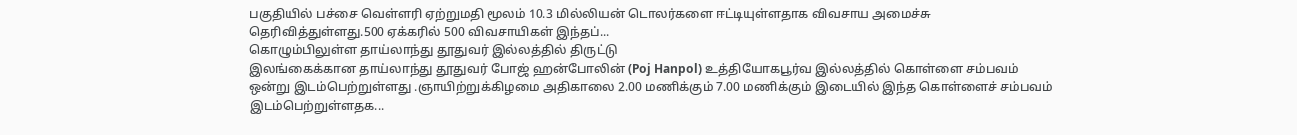பகுதியில் பச்சை வெள்ளரி ஏற்றுமதி மூலம் 10.3 மில்லியன் டொலர்களை ஈட்டியுள்ளதாக விவசாய அமைச்சு தெரிவித்துள்ளது.500 ஏக்கரில் 500 விவசாயிகள் இந்தப்...
கொழும்பிலுள்ள தாய்லாந்து தூதுவர் இல்லத்தில் திருட்டு
இலங்கைக்கான தாய்லாந்து தூதுவர் போஜ் ஹன்போலின் (Poj Hanpol) உத்தியோகபூர்வ இல்லத்தில் கொள்ளை சம்பவம் ஒன்று இடம்பெற்றுள்ளது .ஞாயிற்றுக்கிழமை அதிகாலை 2.00 மணிக்கும் 7.00 மணிக்கும் இடையில் இந்த கொள்ளைச் சம்பவம் இடம்பெற்றுள்ளதக...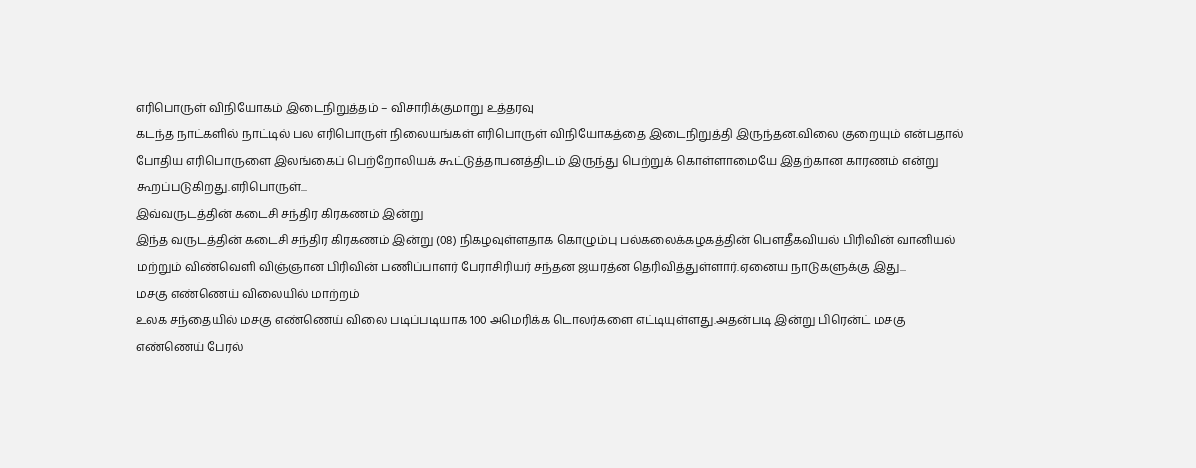எரிபொருள் விநியோகம் இடைநிறுத்தம் – விசாரிக்குமாறு உத்தரவு
கடந்த நாட்களில் நாட்டில் பல எரிபொருள் நிலையங்கள் எரிபொருள் விநியோகத்தை இடைநிறுத்தி இருந்தன.விலை குறையும் என்பதால் போதிய எரிபொருளை இலங்கைப் பெற்றோலியக் கூட்டுத்தாபனத்திடம் இருந்து பெற்றுக் கொள்ளாமையே இதற்கான காரணம் என்று கூறப்படுகிறது.எரிபொருள்...
இவ்வருடத்தின் கடைசி சந்திர கிரகணம் இன்று
இந்த வருடத்தின் கடைசி சந்திர கிரகணம் இன்று (08) நிகழவுள்ளதாக கொழும்பு பல்கலைக்கழகத்தின் பௌதீகவியல் பிரிவின் வானியல் மற்றும் விண்வெளி விஞ்ஞான பிரிவின் பணிப்பாளர் பேராசிரியர் சந்தன ஜயரத்ன தெரிவித்துள்ளார்.ஏனைய நாடுகளுக்கு இது...
மசகு எண்ணெய் விலையில் மாற்றம்
உலக சந்தையில் மசகு எண்ணெய் விலை படிப்படியாக 100 அமெரிக்க டொலர்களை எட்டியுள்ளது.அதன்படி இன்று பிரென்ட் மசகு எண்ணெய் பேரல்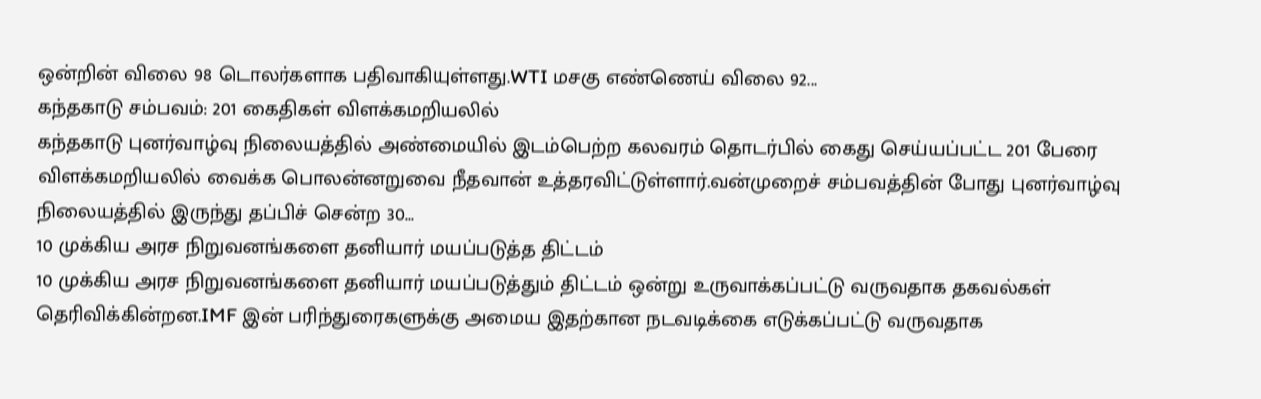ஒன்றின் விலை 98 டொலர்களாக பதிவாகியுள்ளது.WTI மசகு எண்ணெய் விலை 92...
கந்தகாடு சம்பவம்: 201 கைதிகள் விளக்கமறியலில்
கந்தகாடு புனர்வாழ்வு நிலையத்தில் அண்மையில் இடம்பெற்ற கலவரம் தொடர்பில் கைது செய்யப்பட்ட 201 பேரை விளக்கமறியலில் வைக்க பொலன்னறுவை நீதவான் உத்தரவிட்டுள்ளார்.வன்முறைச் சம்பவத்தின் போது புனர்வாழ்வு நிலையத்தில் இருந்து தப்பிச் சென்ற 30...
10 முக்கிய அரச நிறுவனங்களை தனியார் மயப்படுத்த திட்டம்
10 முக்கிய அரச நிறுவனங்களை தனியார் மயப்படுத்தும் திட்டம் ஒன்று உருவாக்கப்பட்டு வருவதாக தகவல்கள் தெரிவிக்கின்றன.IMF இன் பரிந்துரைகளுக்கு அமைய இதற்கான நடவடிக்கை எடுக்கப்பட்டு வருவதாக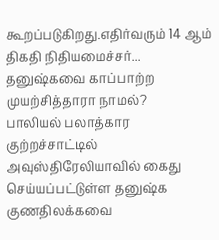கூறப்படுகிறது.எதிர்வரும் 14 ஆம் திகதி நிதியமைச்சர்...
தனுஷ்கவை காப்பாற்ற முயற்சித்தாரா நாமல்?
பாலியல் பலாத்கார குற்றச்சாட்டில் அவுஸ்திரேலியாவில் கைது செய்யப்பட்டுள்ள தனுஷ்க குணதிலக்கவை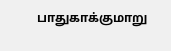பாதுகாக்குமாறு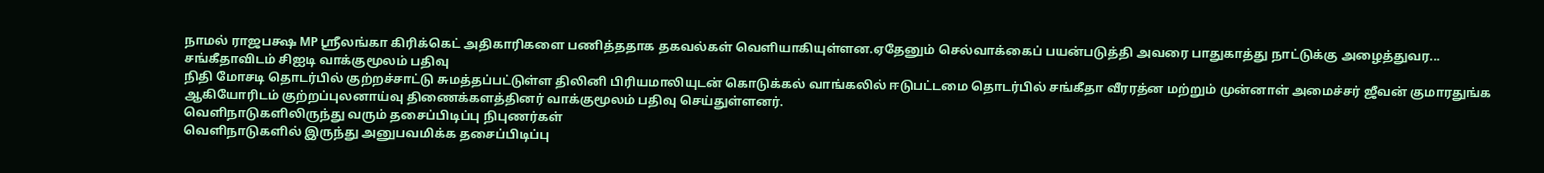நாமல் ராஜபக்ஷ MP ஸ்ரீலங்கா கிரிக்கெட் அதிகாரிகளை பணித்ததாக தகவல்கள் வெளியாகியுள்ளன.ஏதேனும் செல்வாக்கைப் பயன்படுத்தி அவரை பாதுகாத்து நாட்டுக்கு அழைத்துவர...
சங்கீதாவிடம் சிஐடி வாக்குமூலம் பதிவு
நிதி மோசடி தொடர்பில் குற்றச்சாட்டு சுமத்தப்பட்டுள்ள திலினி பிரியமாலியுடன் கொடுக்கல் வாங்கலில் ஈடுபட்டமை தொடர்பில் சங்கீதா வீரரத்ன மற்றும் முன்னாள் அமைச்சர் ஜீவன் குமாரதுங்க ஆகியோரிடம் குற்றப்புலனாய்வு திணைக்களத்தினர் வாக்குமூலம் பதிவு செய்துள்ளனர்.
வெளிநாடுகளிலிருந்து வரும் தசைப்பிடிப்பு நிபுணர்கள்
வெளிநாடுகளில் இருந்து அனுபவமிக்க தசைப்பிடிப்பு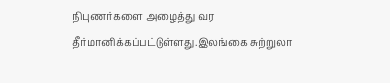நிபுணர்களை அழைத்து வர தீர்மானிக்கப்பட்டுள்ளது.இலங்கை சுற்றுலா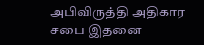அபிவிருத்தி அதிகார சபை இதனை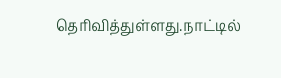தெரிவித்துள்ளது.நாட்டில்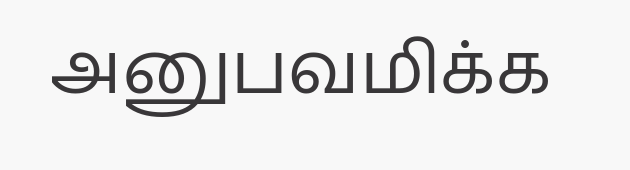அனுபவமிக்க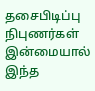தசைபிடிப்பு நிபுணர்கள் இன்மையால் இந்த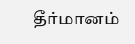தீர்மானம்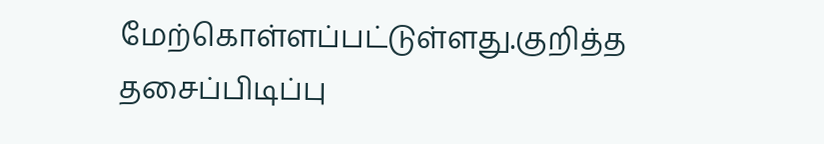மேற்கொள்ளப்பட்டுள்ளது.குறித்த தசைப்பிடிப்பு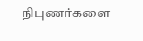நிபுணர்களை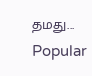தமது...
Popular